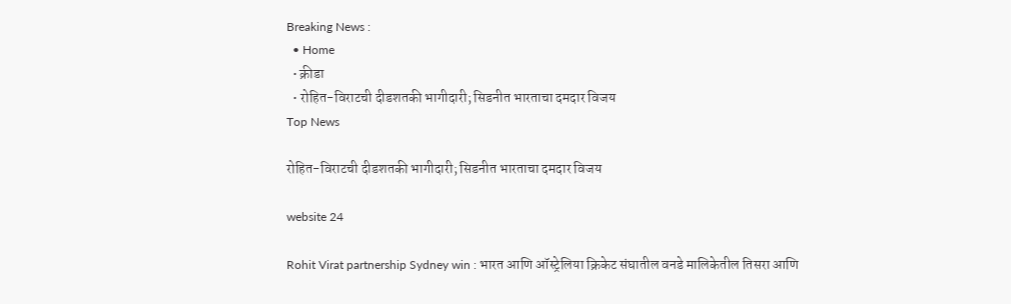Breaking News :
  • Home
  • क्रीडा
  • रोहित-विराटची दीडशतकी भागीदारी; सिडनीत भारताचा दमदार विजय
Top News

रोहित-विराटची दीडशतकी भागीदारी; सिडनीत भारताचा दमदार विजय

website 24

Rohit Virat partnership Sydney win : भारत आणि ऑस्ट्रेलिया क्रिकेट संघातील वनडे मालिकेतील तिसरा आणि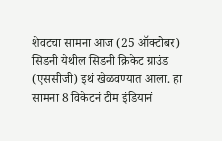शेवटचा सामना आज (25 ऑक्टोबर) सिडनी येथील सिडनी क्रिकेट ग्राउंड (एससीजी) इथं खेळवण्यात आला. हा सामना 8 विकेटनं टीम इंडियानं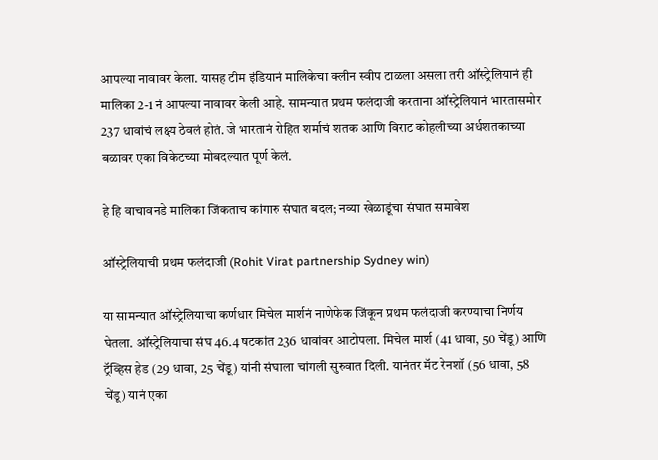आपल्या नावावर केला. यासह टीम इंडियानं मालिकेचा क्लीन स्वीप टाळला असला तरी ऑस्ट्रेलियानं ही मालिका 2-1 नं आपल्या नावावर केली आहे. सामन्यात प्रथम फलंदाजी करताना ऑस्ट्रेलियानं भारतासमोर 237 धावांचं लक्ष्य ठेवलं होतं. जे भारतानं रोहित शर्माचं शतक आणि विराट कोहलीच्या अर्धशतकाच्या बळावर एका विकेटच्या मोबदल्यात पूर्ण केलं.

हे हि वाचावनडे मालिका जिंकताच कांगारु संघात बदल; नव्या खेळाडूंचा संघात समावेश

ऑस्ट्रेलियाची प्रथम फलंदाजी (Rohit Virat partnership Sydney win)

या सामन्यात ऑस्ट्रेलियाचा कर्णधार मिचेल मार्शनं नाणेफेक जिंकून प्रथम फलंदाजी करण्याचा निर्णय घेतला. ऑस्ट्रेलियाचा संघ 46.4 षटकांत 236 धावांवर आटोपला. मिचेल मार्श (41 धावा, 50 चेंडू) आणि ट्रॅव्हिस हेड (29 धावा, 25 चेंडू) यांनी संघाला चांगली सुरुवात दिली. यानंतर मॅट रेनशॉ (56 धावा, 58 चेंडू) यानं एका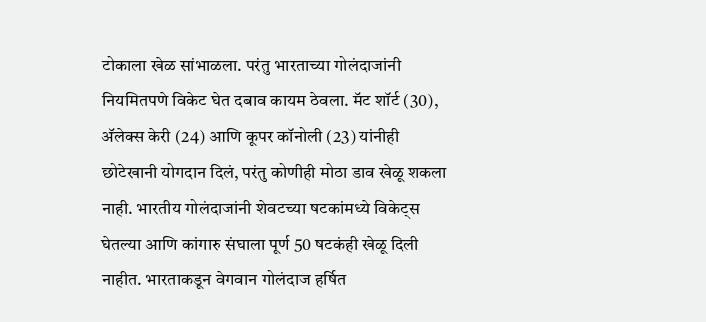टोकाला खेळ सांभाळला. परंतु भारताच्या गोलंदाजांनी नियमितपणे विकेट घेत दबाव कायम ठेवला. मॅट शॉर्ट (30), अ‍ॅलेक्स केरी (24) आणि कूपर कॉनोली (23) यांनीही छोटेखानी योगदान दिलं, परंतु कोणीही मोठा डाव खेळू शकला नाही. भारतीय गोलंदाजांनी शेवटच्या षटकांमध्ये विकेट्स घेतल्या आणि कांगारु संघाला पूर्ण 50 षटकंही खेळू दिली नाहीत. भारताकडून वेगवान गोलंदाज हर्षित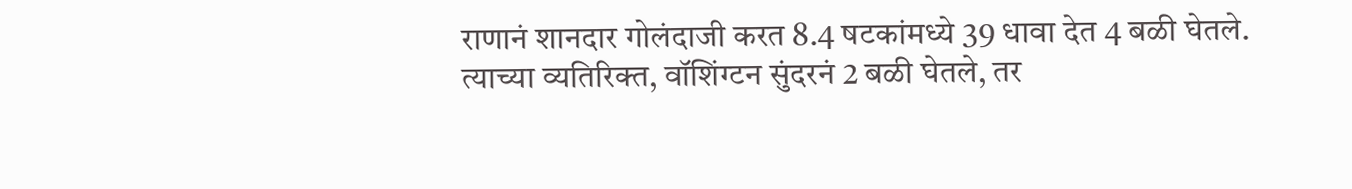राणानं शानदार गोलंदाजी करत 8.4 षटकांमध्ये 39 धावा देत 4 बळी घेतले. त्याच्या व्यतिरिक्त, वॉशिंग्टन सुंदरनं 2 बळी घेतले, तर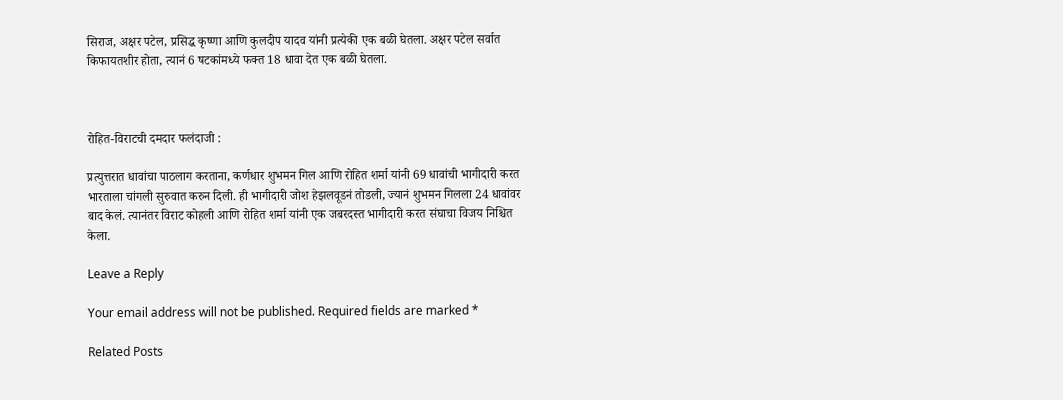सिराज, अक्षर पटेल, प्रसिद्ध कृष्णा आणि कुलदीप यादव यांनी प्रत्येकी एक बळी घेतला. अक्षर पटेल सर्वात किफायतशीर होता, त्यानं 6 षटकांमध्ये फक्त 18 धावा देत एक बळी घेतला.



रोहित-विराटची दमदार फलंदाजी :

प्रत्युत्तरात धावांचा पाठलाग करताना, कर्णधार शुभमन गिल आणि रोहित शर्मा यांनी 69 धावांची भागीदारी करत भारताला चांगली सुरुवात करुन दिली. ही भागीदारी जोश हेझलवूडनं तोडली, ज्यानं शुभमन गिलला 24 धावांवर बाद केलं. त्यानंतर विराट कोहली आणि रोहित शर्मा यांनी एक जबरदस्त भागीदारी करत संघाचा विजय निश्चित केला.

Leave a Reply

Your email address will not be published. Required fields are marked *

Related Posts